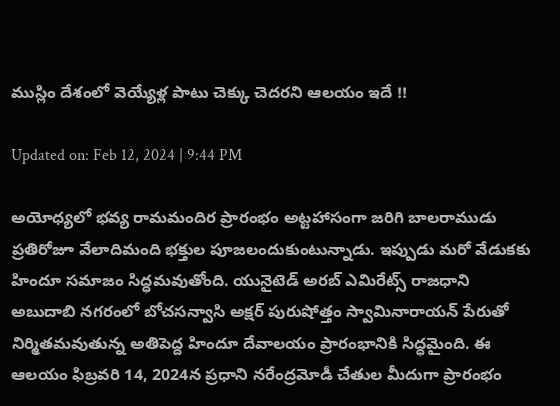ముస్లిం దేశంలో వెయ్యేళ్ల పాటు చెక్కు చెదరని ఆలయం ఇదే !!

Updated on: Feb 12, 2024 | 9:44 PM

అయోధ్యలో భవ్య రామమందిర ప్రారంభం అట్టహాసంగా జరిగి బాలరాముడు ప్రతిరోజూ వేలాదిమంది భక్తుల పూజలందుకుంటున్నాడు. ఇప్పుడు మరో వేడుకకు హిందూ సమాజం సిద్ధమవుతోంది. యునైటెడ్ అరబ్ ఎమిరేట్స్ రాజధాని అబుదాబి నగరంలో బోచసన్వాసి అక్షర్ పురుషోత్తం స్వామినారాయన్ పేరుతో నిర్మితమవుతున్న అతిపెద్ద హిందూ దేవాలయం ప్రారంభానికి సిద్ధమైంది. ఈ ఆలయం ఫిబ్రవరి 14, 2024న ప్రధాని నరేంద్రమోడీ చేతుల మీదుగా ప్రారంభం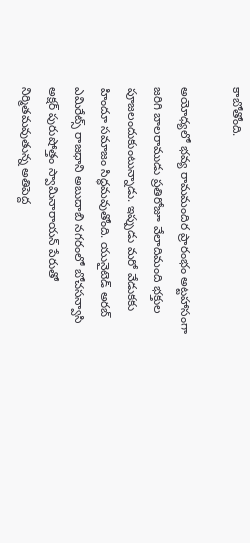కాబోతోంది.

అయోధ్యలో భవ్య రామమందిర ప్రారంభం అట్టహాసంగా జరిగి బాలరాముడు ప్రతిరోజూ వేలాదిమంది భక్తుల పూజలందుకుంటున్నాడు. ఇప్పుడు మరో వేడుకకు హిందూ సమాజం సిద్ధమవుతోంది. యునైటెడ్ అరబ్ ఎమిరేట్స్ రాజధాని అబుదాబి నగరంలో బోచసన్వాసి అక్షర్ పురుషోత్తం స్వామినారాయన్ పేరుతో నిర్మితమవుతున్న అతిపెద్ద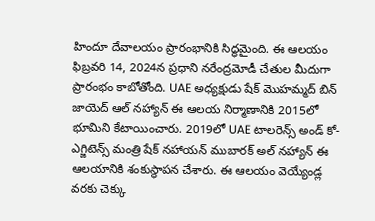హిందూ దేవాలయం ప్రారంభానికి సిద్ధమైంది. ఈ ఆలయం ఫిబ్రవరి 14, 2024న ప్రధాని నరేంద్రమోడీ చేతుల మీదుగా ప్రారంభం కాబోతోంది. UAE అధ్యక్షుడు షేక్ మొహమ్మద్ బిన్ జాయెద్ ఆల్ నహ్యాన్ ఈ ఆలయ నిర్మాణానికి 2015లో భూమిని కేటాయించారు. 2019లో UAE టాలరెన్స్ అండ్ కో-ఎగ్జిటెన్స్ మంత్రి షేక్ నహాయన్ ముబారక్ అల్ నహ్యాన్ ఈ ఆలయానికి శంకుస్థాపన చేశారు. ఈ ఆలయం వెయ్యేండ్ల వరకు చెక్కు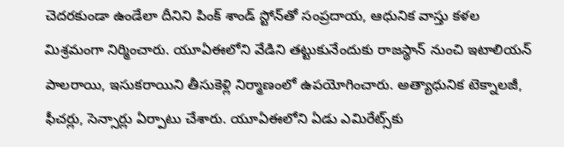చెదరకుండా ఉండేలా దీనిని పింక్‌ శాండ్‌ స్టోన్‌తో సంప్రదాయ, ఆధునిక వాస్తు కళల మిశ్రమంగా నిర్మించారు. యూఏఈలోని వేడిని తట్టుకునేందుకు రాజస్థాన్ నుంచి ఇటాలియన్ పాలరాయి, ఇసుకరాయిని తీసుకెళ్లి నిర్మాణంలో ఉపయోగించారు. అత్యాధునిక టెక్నాలజీ, ఫీచర్లు, సెన్సార్లు ఏర్పాటు చేశారు. యూఏఈలోని ఏడు ఎమిరేట్స్‌కు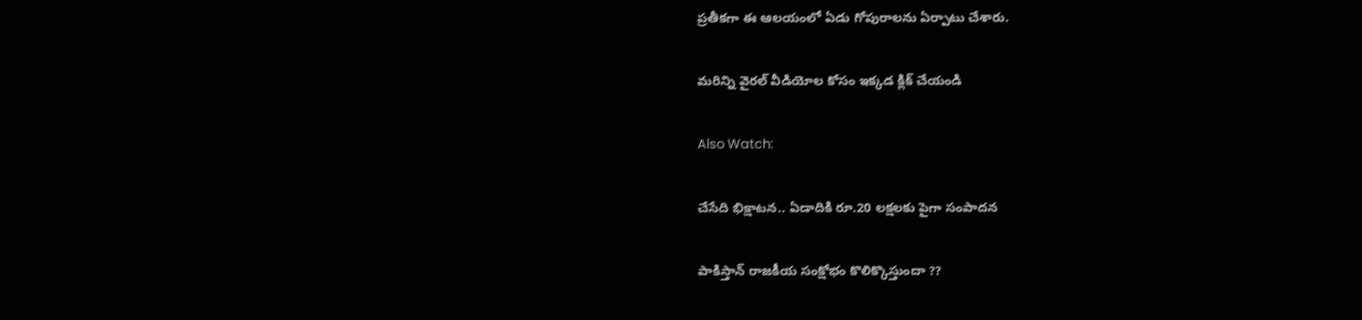ప్రతీకగా ఈ ఆలయంలో ఏడు గోపురాలను ఏర్పాటు చేశారు.

మరిన్ని వైరల్ వీడియోల కోసం ఇక్కడ క్లిక్ చేయండి

Also Watch:

చేసేది భిక్షాటన.. ఏడాదికి రూ.20 లక్షలకు పైగా సంపాదన

పాకిస్తాన్‌ రాజకీయ సంక్షోభం కొలిక్కొస్తుందా ??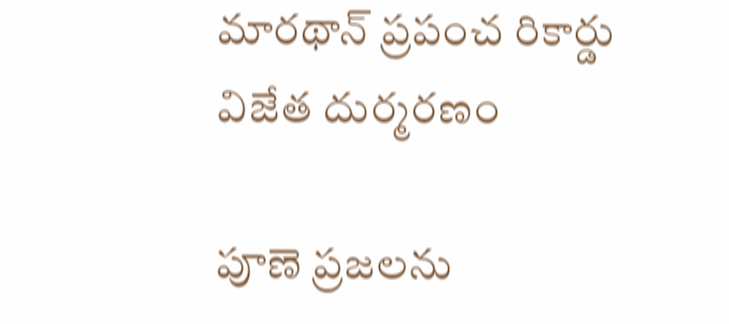మారథాన్‌ ప్రపంచ రికార్డు విజేత దుర్మరణం

పూణె ప్రజలను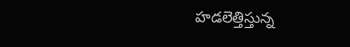హడలెత్తిస్తున్న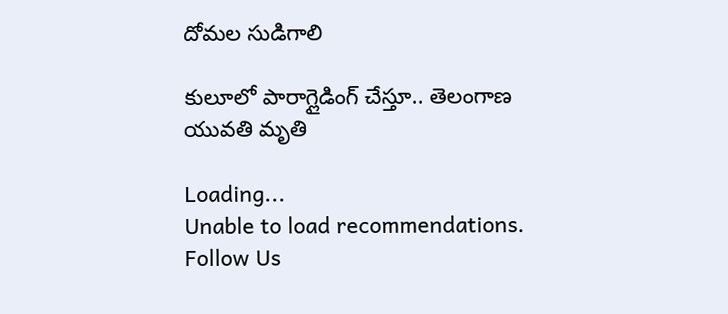దోమల సుడిగాలి

కులూలో పారాగ్లైడింగ్‌ చేస్తూ.. తెలంగాణ యువతి మృతి

Loading...
Unable to load recommendations.
Follow Us